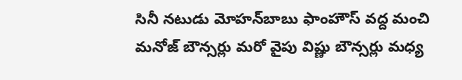సినీ నటుడు మోహన్‌బాబు ఫాంహౌస్ వద్ద మంచి మనోజ్ బౌన్సర్లు మరో వైపు విష్ణు బౌన్సర్లు మధ్య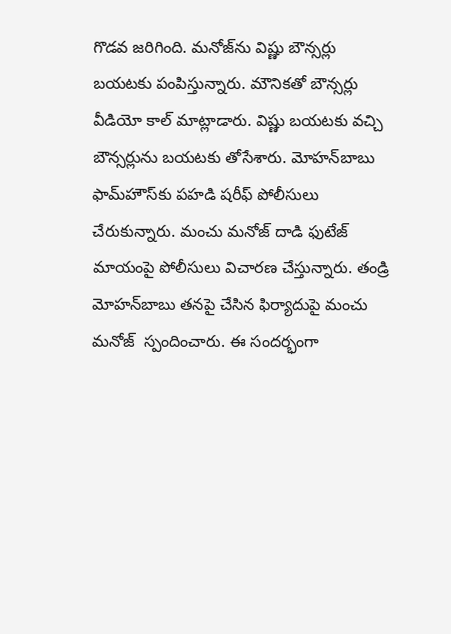గొడవ జరిగింది. మనోజ్‌ను విష్ణు బౌన్సర్లు బయటకు పంపిస్తున్నారు. మౌనికతో బౌన్సర్లు వీడియో కాల్ మాట్లాడారు. విష్ణు బయటకు వచ్చి బౌన్సర్లును బయటకు తోసేశారు. మోహన్‌బాబు ఫామ్‌హౌస్‌కు పహడి షరీఫ్ పోలీసులు చేరుకున్నారు. మంచు మనోజ్ దాడి ఫుటేజ్ మాయంపై పోలీసులు విచారణ చేస్తున్నారు. తండ్రి మోహన్‌బాబు తనపై చేసిన ఫిర్యాదుపై మంచు మనోజ్  స్పందించారు. ఈ సందర్భంగా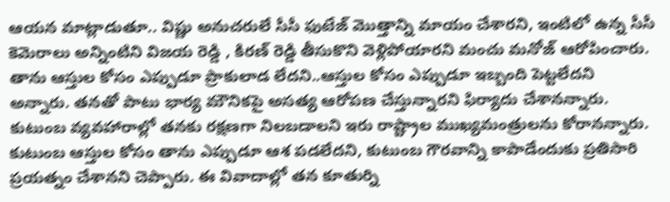ఆయన మాట్లాడుతూ.. విష్ణు అనుచరులే సీసీ ఫుటేజ్ మొత్తాన్ని మాయం చేశారని, ఇంటిలో ఉన్న సీసీ కెమెరాలు అన్నింటిని విజయ రెడ్డి , కిరణ్ రెడ్డి తీసుకొని వెళ్లిపోయారని మంచు మనోజ్ ఆరోపించారు. తాను ఆస్తుల కోసం ఎప్పుడూ ప్రాకులాడ లేదని..ఆస్తుల కోసం ఎప్పుడూ ఇబ్బంది పెట్టలేదని అన్నారు. తనతో పాటు భార్య మౌనికపై అసత్య ఆరోపణ చేస్తున్నారని ఫిర్యాదు చేశానన్నారు. కుటుంబ వ్యవహారాల్లో తనకు రక్షణగా నిలబడాలని ఇరు రాష్ట్రాల ముఖ్యమంత్రులను కోరానన్నారు. కుటుంబ ఆస్తుల కోసం తాను ఎప్పుడూ ఆశ పడలేదని, కుటుంబ గౌరవాన్ని కాపాడేందుకు ప్రతిసారి ప్రయత్నం చేశానని చెప్పారు. ఈ వివాదాల్లో తన కూతుర్ని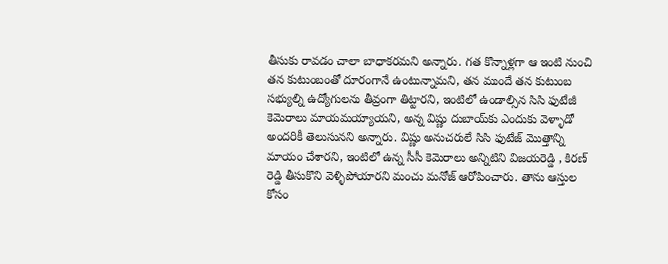తీసుకు రావడం చాలా బాధాకరమని అన్నారు. గత కొన్నాళ్లగా ఆ ఇంటి నుంచి తన కుటుంబంతో దూరంగానే ఉంటున్నామని, తన ముందే తన కుటుంబ సభ్యుల్ని ఉద్యోగులను తీవ్రంగా తిట్టారని, ఇంటిలో ఉండాల్సిన సిసి ఫుటేజీ కెమెరాలు మాయమయ్యాయని, అన్న విష్ణు దుబాయ్‌కు ఎందుకు వెళ్ళాడో అందరికీ తెలుసునని అన్నారు. విష్ణు అనుచరులే సిసి ఫుటేజ్ మొత్తాన్ని మాయం చేశారని, ఇంటిలో ఉన్న సీసీ కెమెరాలు అన్నిటిని విజయరెడ్డి , కిరణ్ రెడ్డి తీసుకొని వెళ్ళిపోయారని మంచు మనోజ్ ఆరోపించారు. తాను ఆస్తుల కోసం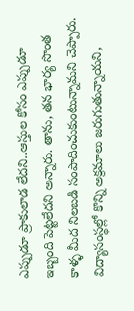ఎప్పుడూ ప్రాకులాడ లేదని..ఆస్తుల కోసం ఎప్పుడూ ఇబ్బంది పెట్టలేదని అన్నారు. తాను, తన భార్య సొంత కాళ్ళ మీద నిలబడి సంపాదించుకుంటున్నామని చెప్పారు. విద్యాసంస్థల్లో కొన్ని అక్రమాలు జరుగుతున్నాయని,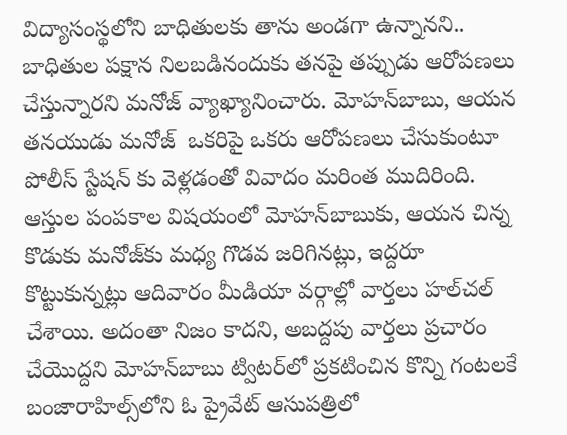విద్యాసంస్థలోని బాధితులకు తాను అండగా ఉన్నానని.. బాధితుల పక్షాన నిలబడినందుకు తనపై తప్పుడు ఆరోపణలు చేస్తున్నారని మనోజ్ వ్యాఖ్యానించారు. మోహన్‌బాబు, ఆయన తనయుడు మనోజ్‌  ఒకరిపై ఒకరు ఆరోపణలు చేసుకుంటూ పోలీస్‌ స్టేషన్‌ కు వెళ్లడంతో వివాదం మరింత ముదిరింది. ఆస్తుల పంపకాల విషయంలో మోహన్‌బాబుకు, ఆయన చిన్న కొడుకు మనోజ్‌కు మధ్య గొడవ జరిగినట్లు, ఇద్దరూ కొట్టుకున్నట్లు ఆదివారం మీడియా వర్గాల్లో వార్తలు హల్‌చల్‌ చేశాయి. అదంతా నిజం కాదని, అబద్దపు వార్తలు ప్రచారం చేయొద్దని మోహన్‌బాబు ట్విటర్‌లో ప్రకటించిన కొన్ని గంటలకే బంజారాహిల్స్‌లోని ఓ ప్రైవేట్‌ ఆసుపత్రిలో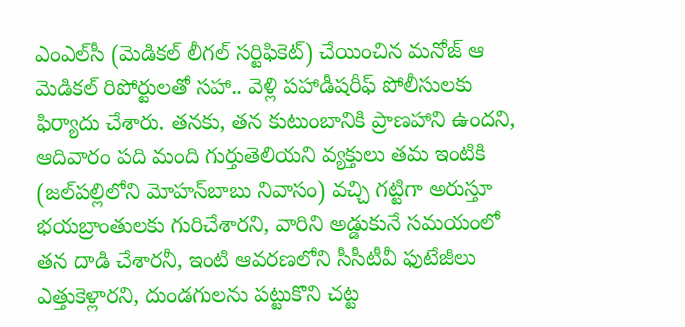ఎంఎల్‌సీ (మెడికల్‌ లీగల్‌ సర్టిఫికెట్‌) చేయించిన మనోజ్‌ ఆ మెడికల్‌ రిపోర్టులతో సహా.. వెళ్లి పహాడీషరీఫ్‌ పోలీసులకు ఫిర్యాదు చేశారు. తనకు, తన కుటుంబానికి ప్రాణహాని ఉందని, ఆదివారం పది మంది గుర్తుతెలియని వ్యక్తులు తమ ఇంటికి (జల్‌పల్లిలోని మోహన్‌బాబు నివాసం) వచ్చి గట్టిగా అరుస్తూ భయబ్రాంతులకు గురిచేశారని, వారిని అడ్డుకునే సమయంలో తన దాడి చేశారనీ, ఇంటి ఆవరణలోని సీసీటీవీ ఫుటేజీలు ఎత్తుకెళ్లారని, దుండగులను పట్టుకొని చట్ట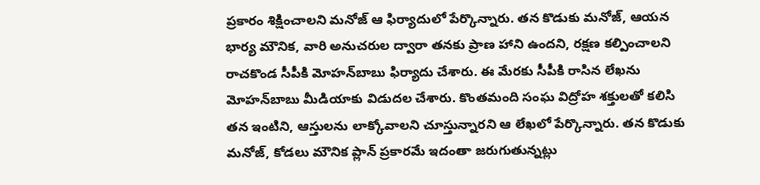ప్రకారం శిక్షించాలని మనోజ్‌ ఆ ఫిర్యాదులో పేర్కొన్నారు. తన కొడుకు మనోజ్‌, ఆయన భార్య మౌనిక, వారి అనుచరుల ద్వారా తనకు ప్రాణ హాని ఉందని, రక్షణ కల్పించాలని రాచకొండ సీపీకి మోహన్‌బాబు ఫిర్యాదు చేశారు. ఈ మేరకు సీపీకి రాసిన లేఖను మోహన్‌బాబు మీడియాకు విడుదల చేశారు. కొంతమంది సంఘ విద్రోహ శక్తులతో కలిసి తన ఇంటిని, ఆస్తులను లాక్కోవాలని చూస్తున్నారని ఆ లేఖలో పేర్కొన్నారు. తన కొడుకు మనోజ్‌, కోడలు మౌనిక ప్లాన్‌ ప్రకారమే ఇదంతా జరుగుతున్నట్లు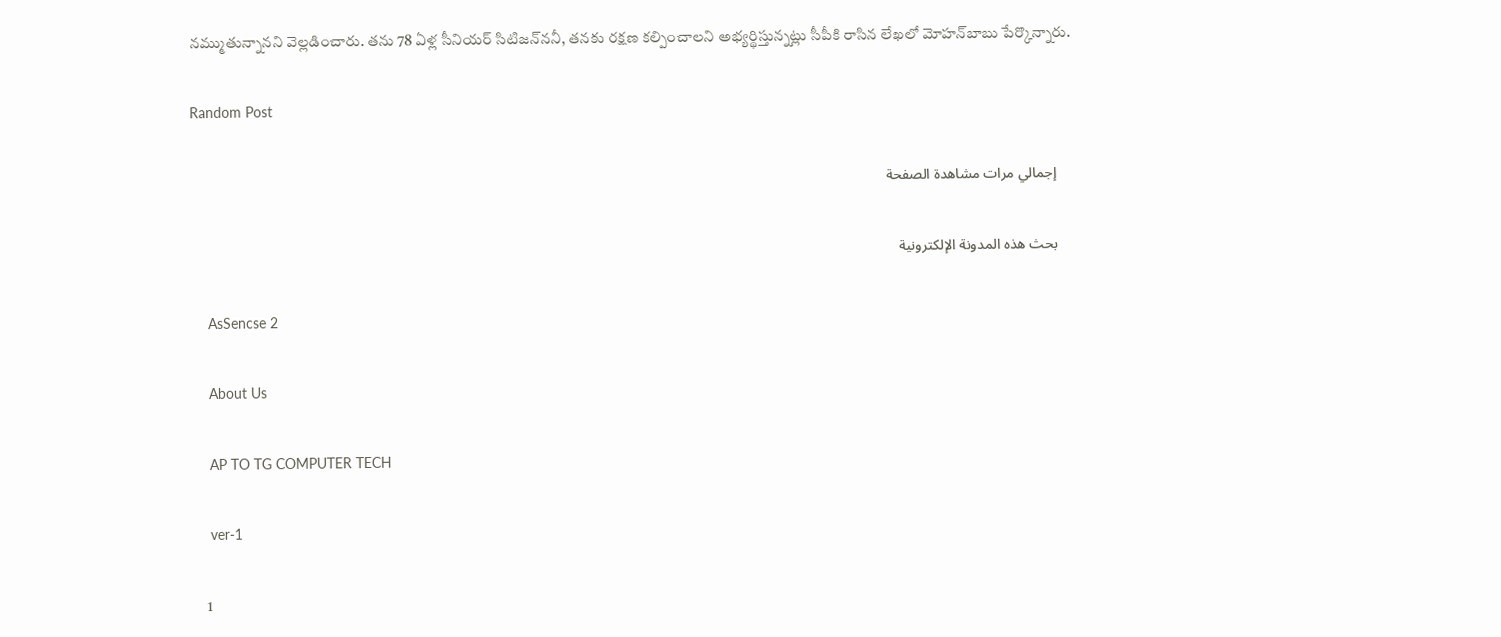నమ్ముతున్నానని వెల్లడించారు. తను 78 ఏళ్ల సీనియర్‌ సిటిజన్‌ననీ, తనకు రక్షణ కల్పించాలని అభ్యర్థిస్తున్నట్లు సీపీకి రాసిన లేఖలో మోహన్‌బాబు పేర్కొన్నారు.

Random Post

    إجمالي مرات مشاهدة الصفحة

    بحث هذه المدونة الإلكترونية

    AsSencse 2

    About Us

    AP TO TG COMPUTER TECH

    ver-1

    1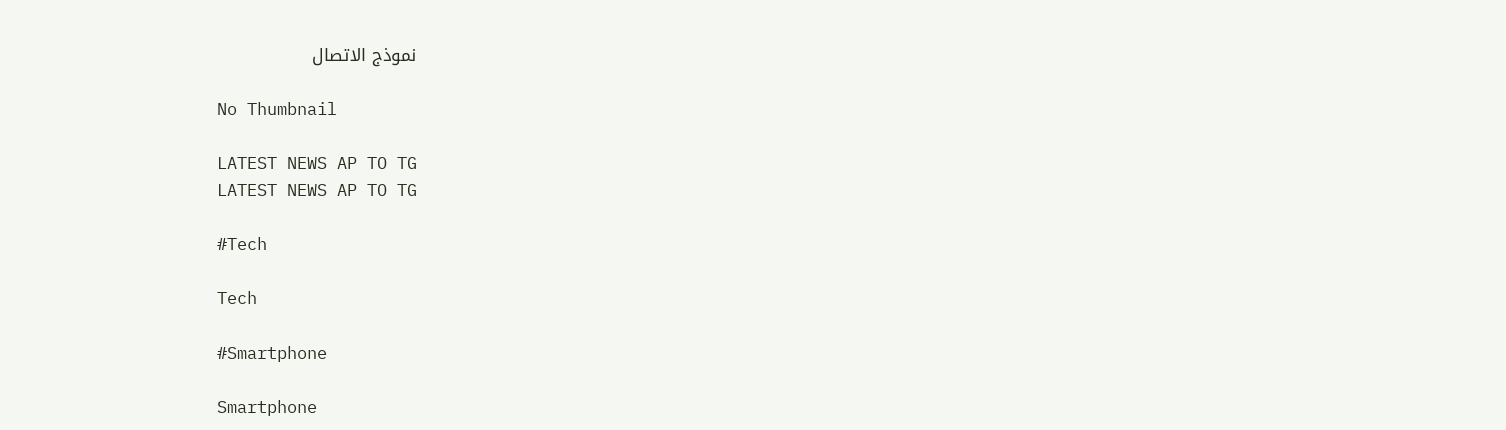نموذج الاتصال

    No Thumbnail

    LATEST NEWS AP TO TG
    LATEST NEWS AP TO TG

    #Tech

    Tech

    #Smartphone

    Smartphone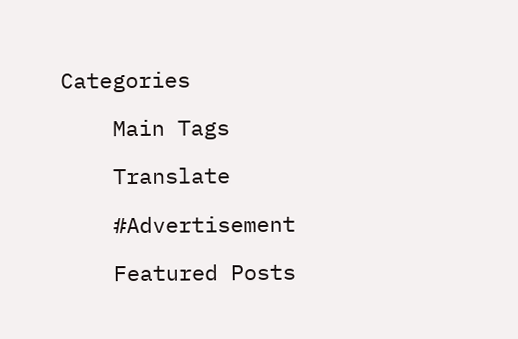Categories

    Main Tags

    Translate

    #Advertisement

    Featured Posts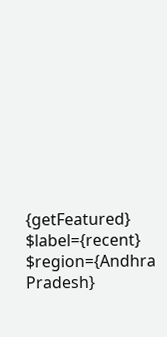{getFeatured} $label={recent} $region={Andhra Pradesh}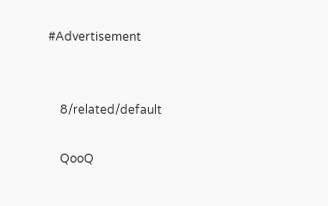#Advertisement


    8/related/default

    QooQ